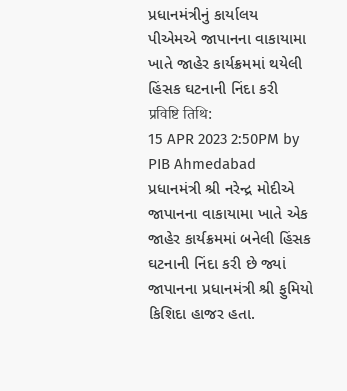પ્રધાનમંત્રીનું કાર્યાલય
પીએમએ જાપાનના વાકાયામા ખાતે જાહેર કાર્યક્રમમાં થયેલી હિંસક ઘટનાની નિંદા કરી
प्रविष्टि तिथि:
15 APR 2023 2:50PM by PIB Ahmedabad
પ્રધાનમંત્રી શ્રી નરેન્દ્ર મોદીએ જાપાનના વાકાયામા ખાતે એક જાહેર કાર્યક્રમમાં બનેલી હિંસક ઘટનાની નિંદા કરી છે જ્યાં જાપાનના પ્રધાનમંત્રી શ્રી ફુમિયો કિશિદા હાજર હતા.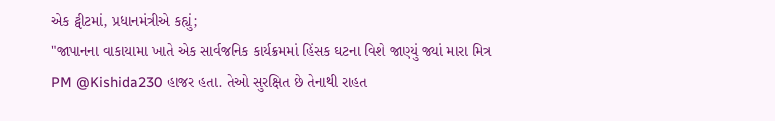એક ટ્વીટમાં, પ્રધાનમંત્રીએ કહ્યું;
"જાપાનના વાકાયામા ખાતે એક સાર્વજનિક કાર્યક્રમમાં હિંસક ઘટના વિશે જાણ્યું જ્યાં મારા મિત્ર PM @Kishida230 હાજર હતા. તેઓ સુરક્ષિત છે તેનાથી રાહત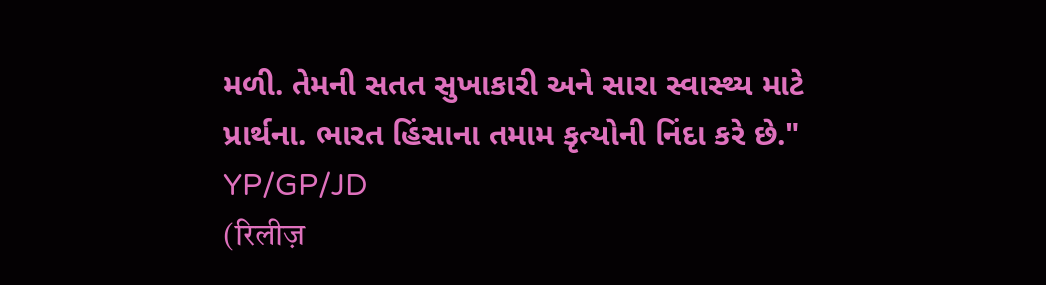મળી. તેમની સતત સુખાકારી અને સારા સ્વાસ્થ્ય માટે પ્રાર્થના. ભારત હિંસાના તમામ કૃત્યોની નિંદા કરે છે."
YP/GP/JD
(रिलीज़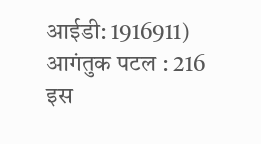आईडी: 1916911)
आगंतुक पटल : 216
इस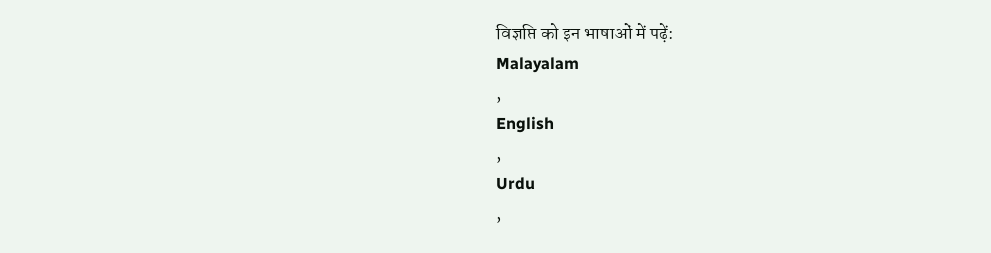विज्ञप्ति को इन भाषाओं में पढ़ें:
Malayalam
,
English
,
Urdu
,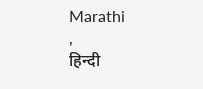Marathi
,
हिन्दी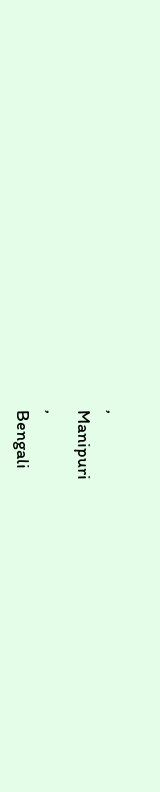,
Manipuri
,
Bengali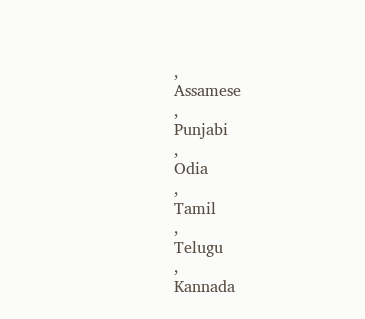,
Assamese
,
Punjabi
,
Odia
,
Tamil
,
Telugu
,
Kannada